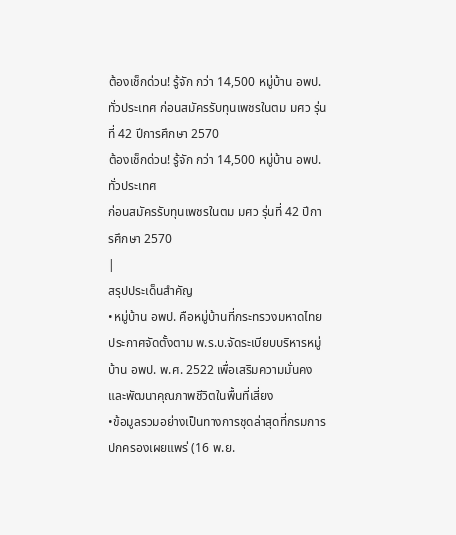ต้องเช็กด่วน! รู้จัก กว่า 14,500 หมู่บ้าน อพป.ทั่วประเทศ ก่อนสมัครรับทุนเพชรในตม มศว รุ่นที่ 42 ปีการศึกษา 2570
ต้องเช็กด่วน! รู้จัก กว่า 14,500 หมู่บ้าน อพป.ทั่วประเทศ
ก่อนสมัครรับทุนเพชรในตม มศว รุ่นที่ 42 ปีการศึกษา 2570
|
สรุปประเด็นสำคัญ
•หมู่บ้าน อพป. คือหมู่บ้านที่กระทรวงมหาดไทยประกาศจัดตั้งตาม พ.ร.บ.จัดระเบียบบริหารหมู่บ้าน อพป. พ.ศ. 2522 เพื่อเสริมความมั่นคงและพัฒนาคุณภาพชีวิตในพื้นที่เสี่ยง
•ข้อมูลรวมอย่างเป็นทางการชุดล่าสุดที่กรมการปกครองเผยแพร่ (16 พ.ย.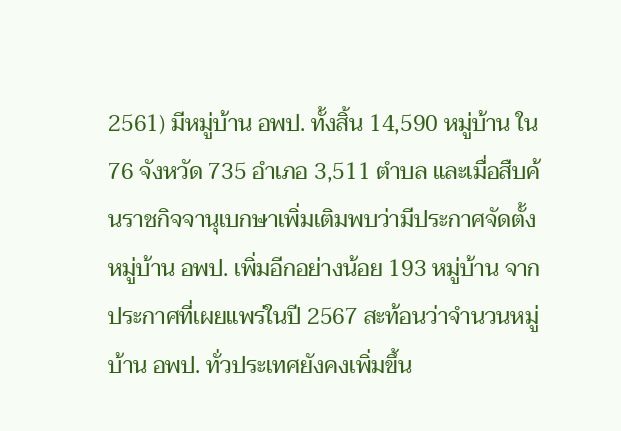2561) มีหมู่บ้าน อพป. ทั้งสิ้น 14,590 หมู่บ้าน ใน 76 จังหวัด 735 อำเภอ 3,511 ตำบล และเมื่อสืบค้นราชกิจจานุเบกษาเพิ่มเติมพบว่ามีประกาศจัดตั้งหมู่บ้าน อพป. เพิ่มอีกอย่างน้อย 193 หมู่บ้าน จากประกาศที่เผยแพร่ในปี 2567 สะท้อนว่าจำนวนหมู่บ้าน อพป. ทั่วประเทศยังคงเพิ่มขึ้น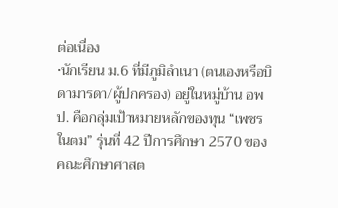ต่อเนื่อง
•นักเรียน ม.6 ที่มีภูมิลำเนา (ตนเองหรือบิดามารดา/ผู้ปกครอง) อยู่ในหมู่บ้าน อพป. คือกลุ่มเป้าหมายหลักของทุน “เพชรในตม” รุ่นที่ 42 ปีการศึกษา 2570 ของคณะศึกษาศาสต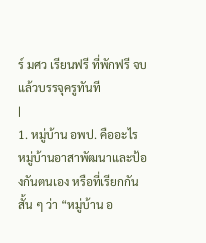ร์ มศว เรียนฟรี ที่พักฟรี จบแล้วบรรจุครูทันที
|
1. หมู่บ้าน อพป. คืออะไร
หมู่บ้านอาสาพัฒนาและป้องกันตนเอง หรือที่เรียกกันสั้น ๆ ว่า “หมู่บ้าน อ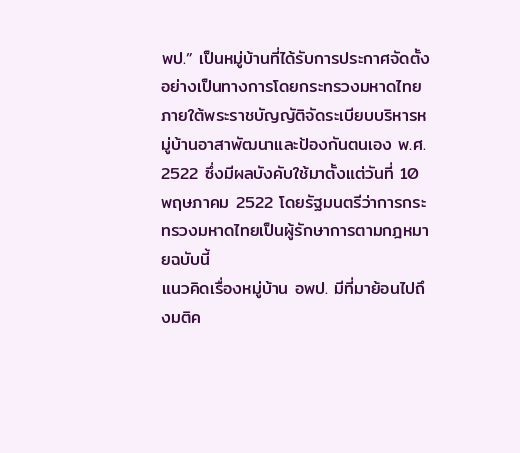พป.” เป็นหมู่บ้านที่ได้รับการประกาศจัดตั้งอย่างเป็นทางการโดยกระทรวงมหาดไทย ภายใต้พระราชบัญญัติจัดระเบียบบริหารหมู่บ้านอาสาพัฒนาและป้องกันตนเอง พ.ศ. 2522 ซึ่งมีผลบังคับใช้มาตั้งแต่วันที่ 10 พฤษภาคม 2522 โดยรัฐมนตรีว่าการกระทรวงมหาดไทยเป็นผู้รักษาการตามกฎหมายฉบับนี้
แนวคิดเรื่องหมู่บ้าน อพป. มีที่มาย้อนไปถึงมติค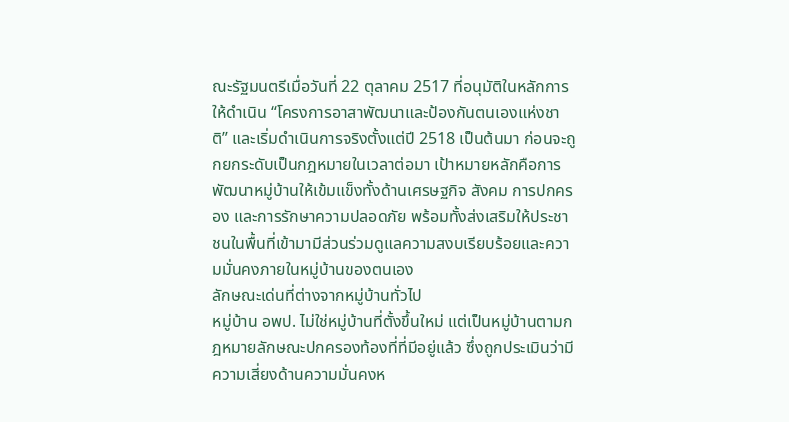ณะรัฐมนตรีเมื่อวันที่ 22 ตุลาคม 2517 ที่อนุมัติในหลักการให้ดำเนิน “โครงการอาสาพัฒนาและป้องกันตนเองแห่งชาติ” และเริ่มดำเนินการจริงตั้งแต่ปี 2518 เป็นต้นมา ก่อนจะถูกยกระดับเป็นกฎหมายในเวลาต่อมา เป้าหมายหลักคือการพัฒนาหมู่บ้านให้เข้มแข็งทั้งด้านเศรษฐกิจ สังคม การปกครอง และการรักษาความปลอดภัย พร้อมทั้งส่งเสริมให้ประชาชนในพื้นที่เข้ามามีส่วนร่วมดูแลความสงบเรียบร้อยและความมั่นคงภายในหมู่บ้านของตนเอง
ลักษณะเด่นที่ต่างจากหมู่บ้านทั่วไป
หมู่บ้าน อพป. ไม่ใช่หมู่บ้านที่ตั้งขึ้นใหม่ แต่เป็นหมู่บ้านตามกฎหมายลักษณะปกครองท้องที่ที่มีอยู่แล้ว ซึ่งถูกประเมินว่ามีความเสี่ยงด้านความมั่นคงห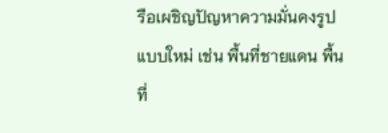รือเผชิญปัญหาความมั่นคงรูปแบบใหม่ เช่น พื้นที่ชายแดน พื้นที่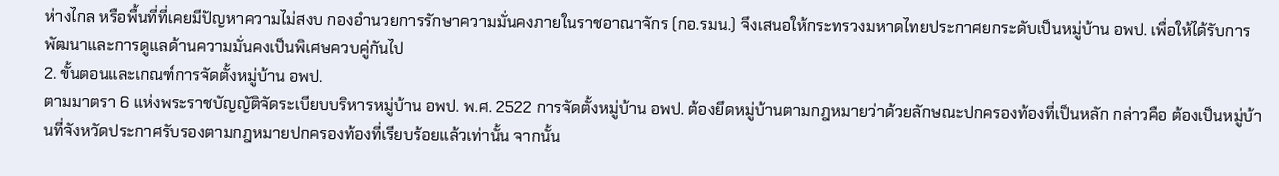ห่างไกล หรือพื้นที่ที่เคยมีปัญหาความไม่สงบ กองอำนวยการรักษาความมั่นคงภายในราชอาณาจักร (กอ.รมน.) จึงเสนอให้กระทรวงมหาดไทยประกาศยกระดับเป็นหมู่บ้าน อพป. เพื่อให้ได้รับการพัฒนาและการดูแลด้านความมั่นคงเป็นพิเศษควบคู่กันไป
2. ขั้นตอนและเกณฑ์การจัดตั้งหมู่บ้าน อพป.
ตามมาตรา 6 แห่งพระราชบัญญัติจัดระเบียบบริหารหมู่บ้าน อพป. พ.ศ. 2522 การจัดตั้งหมู่บ้าน อพป. ต้องยึดหมู่บ้านตามกฎหมายว่าด้วยลักษณะปกครองท้องที่เป็นหลัก กล่าวคือ ต้องเป็นหมู่บ้านที่จังหวัดประกาศรับรองตามกฎหมายปกครองท้องที่เรียบร้อยแล้วเท่านั้น จากนั้น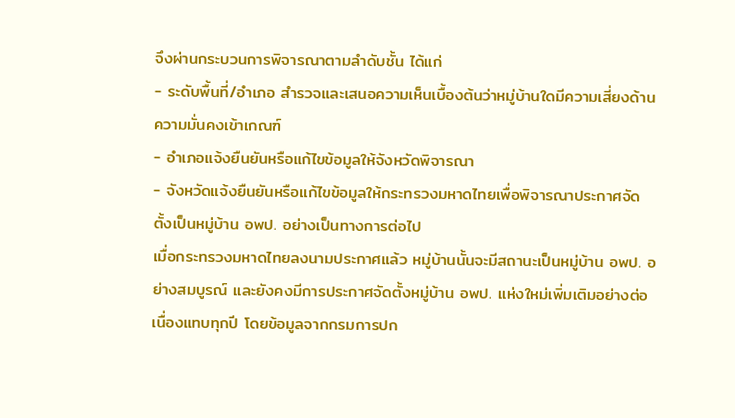จึงผ่านกระบวนการพิจารณาตามลำดับชั้น ได้แก่
- ระดับพื้นที่/อำเภอ สำรวจและเสนอความเห็นเบื้องต้นว่าหมู่บ้านใดมีความเสี่ยงด้านความมั่นคงเข้าเกณฑ์
- อำเภอแจ้งยืนยันหรือแก้ไขข้อมูลให้จังหวัดพิจารณา
- จังหวัดแจ้งยืนยันหรือแก้ไขข้อมูลให้กระทรวงมหาดไทยเพื่อพิจารณาประกาศจัดตั้งเป็นหมู่บ้าน อพป. อย่างเป็นทางการต่อไป
เมื่อกระทรวงมหาดไทยลงนามประกาศแล้ว หมู่บ้านนั้นจะมีสถานะเป็นหมู่บ้าน อพป. อย่างสมบูรณ์ และยังคงมีการประกาศจัดตั้งหมู่บ้าน อพป. แห่งใหม่เพิ่มเติมอย่างต่อเนื่องแทบทุกปี โดยข้อมูลจากกรมการปก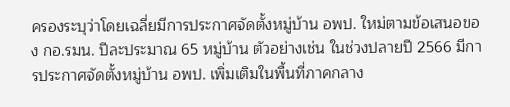ครองระบุว่าโดยเฉลี่ยมีการประกาศจัดตั้งหมู่บ้าน อพป. ใหม่ตามข้อเสนอของ กอ.รมน. ปีละประมาณ 65 หมู่บ้าน ตัวอย่างเช่น ในช่วงปลายปี 2566 มีการประกาศจัดตั้งหมู่บ้าน อพป. เพิ่มเติมในพื้นที่ภาคกลาง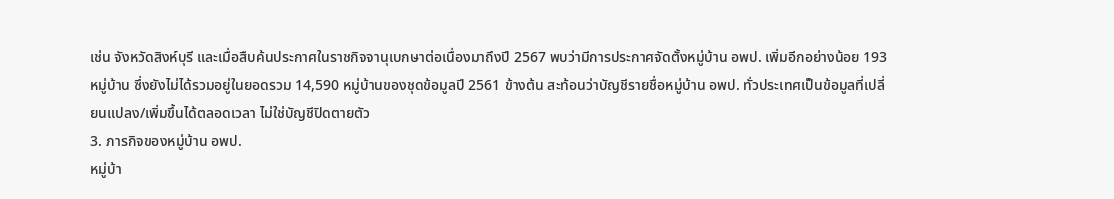เช่น จังหวัดสิงห์บุรี และเมื่อสืบค้นประกาศในราชกิจจานุเบกษาต่อเนื่องมาถึงปี 2567 พบว่ามีการประกาศจัดตั้งหมู่บ้าน อพป. เพิ่มอีกอย่างน้อย 193 หมู่บ้าน ซึ่งยังไม่ได้รวมอยู่ในยอดรวม 14,590 หมู่บ้านของชุดข้อมูลปี 2561 ข้างต้น สะท้อนว่าบัญชีรายชื่อหมู่บ้าน อพป. ทั่วประเทศเป็นข้อมูลที่เปลี่ยนแปลง/เพิ่มขึ้นได้ตลอดเวลา ไม่ใช่บัญชีปิดตายตัว
3. ภารกิจของหมู่บ้าน อพป.
หมู่บ้า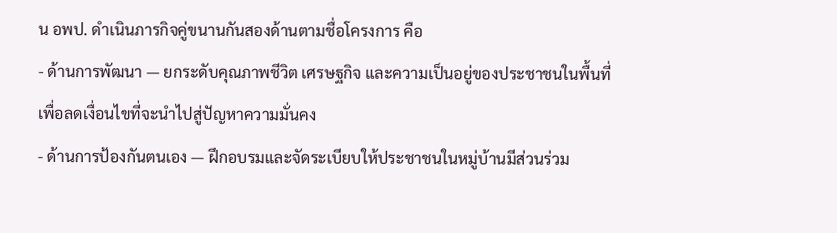น อพป. ดำเนินภารกิจคู่ขนานกันสองด้านตามชื่อโครงการ คือ
- ด้านการพัฒนา — ยกระดับคุณภาพชีวิต เศรษฐกิจ และความเป็นอยู่ของประชาชนในพื้นที่ เพื่อลดเงื่อนไขที่จะนำไปสู่ปัญหาความมั่นคง
- ด้านการป้องกันตนเอง — ฝึกอบรมและจัดระเบียบให้ประชาชนในหมู่บ้านมีส่วนร่วม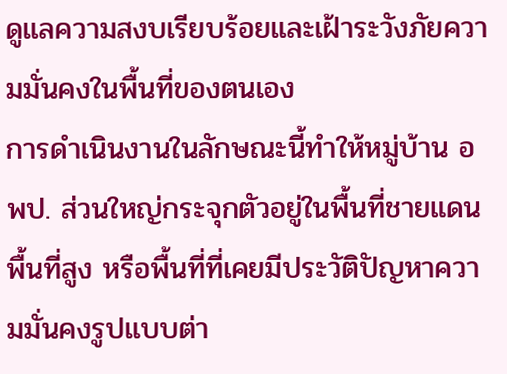ดูแลความสงบเรียบร้อยและเฝ้าระวังภัยความมั่นคงในพื้นที่ของตนเอง
การดำเนินงานในลักษณะนี้ทำให้หมู่บ้าน อพป. ส่วนใหญ่กระจุกตัวอยู่ในพื้นที่ชายแดน พื้นที่สูง หรือพื้นที่ที่เคยมีประวัติปัญหาความมั่นคงรูปแบบต่า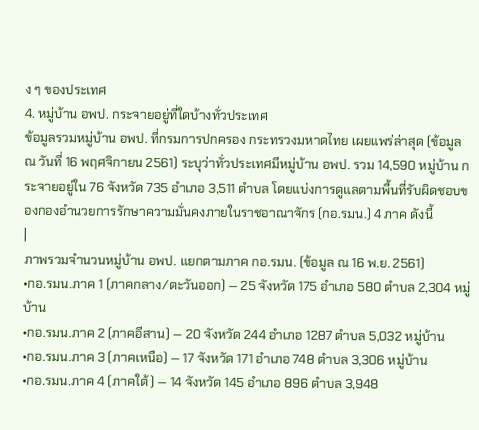ง ๆ ของประเทศ
4. หมู่บ้าน อพป. กระจายอยู่ที่ใดบ้างทั่วประเทศ
ข้อมูลรวมหมู่บ้าน อพป. ที่กรมการปกครอง กระทรวงมหาดไทย เผยแพร่ล่าสุด (ข้อมูล ณ วันที่ 16 พฤศจิกายน 2561) ระบุว่าทั่วประเทศมีหมู่บ้าน อพป. รวม 14,590 หมู่บ้าน กระจายอยู่ใน 76 จังหวัด 735 อำเภอ 3,511 ตำบล โดยแบ่งการดูแลตามพื้นที่รับผิดชอบของกองอำนวยการรักษาความมั่นคงภายในราชอาณาจักร (กอ.รมน.) 4 ภาค ดังนี้
|
ภาพรวมจำนวนหมู่บ้าน อพป. แยกตามภาค กอ.รมน. (ข้อมูล ณ 16 พ.ย. 2561)
•กอ.รมน.ภาค 1 (ภาคกลาง/ตะวันออก) — 25 จังหวัด 175 อำเภอ 580 ตำบล 2,304 หมู่บ้าน
•กอ.รมน.ภาค 2 (ภาคอีสาน) — 20 จังหวัด 244 อำเภอ 1287 ตำบล 5,032 หมู่บ้าน
•กอ.รมน.ภาค 3 (ภาคเหนือ) — 17 จังหวัด 171 อำเภอ 748 ตำบล 3,306 หมู่บ้าน
•กอ.รมน.ภาค 4 (ภาคใต้) — 14 จังหวัด 145 อำเภอ 896 ตำบล 3,948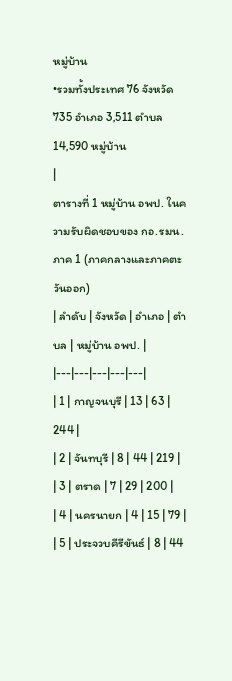หมู่บ้าน
•รวมทั้งประเทศ 76 จังหวัด 735 อำเภอ 3,511 ตำบล 14,590 หมู่บ้าน
|
ตารางที่ 1 หมู่บ้าน อพป. ในความรับผิดชอบของ กอ.รมน.ภาค 1 (ภาคกลางและภาคตะวันออก)
| ลำดับ | จังหวัด | อำเภอ | ตำบล | หมู่บ้าน อพป. |
|---|---|---|---|---|
| 1 | กาญจนบุรี | 13 | 63 | 244 |
| 2 | จันทบุรี | 8 | 44 | 219 |
| 3 | ตราด | 7 | 29 | 200 |
| 4 | นครนายก | 4 | 15 | 79 |
| 5 | ประจวบคีรีขันธ์ | 8 | 44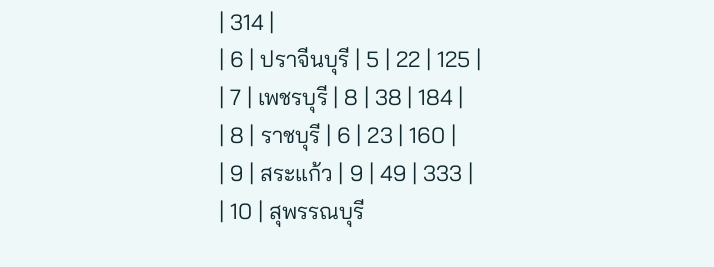| 314 |
| 6 | ปราจีนบุรี | 5 | 22 | 125 |
| 7 | เพชรบุรี | 8 | 38 | 184 |
| 8 | ราชบุรี | 6 | 23 | 160 |
| 9 | สระแก้ว | 9 | 49 | 333 |
| 10 | สุพรรณบุรี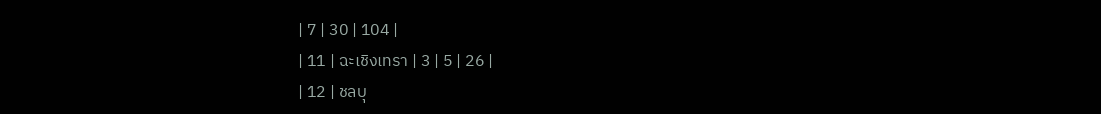| 7 | 30 | 104 |
| 11 | ฉะเชิงเทรา | 3 | 5 | 26 |
| 12 | ชลบุ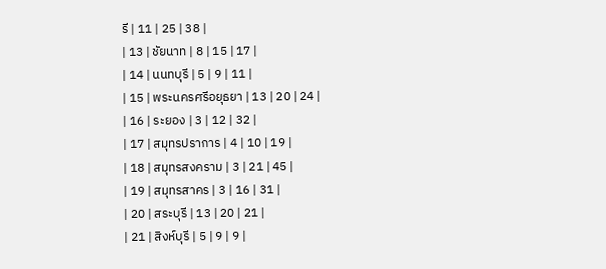รี | 11 | 25 | 38 |
| 13 | ชัยนาท | 8 | 15 | 17 |
| 14 | นนทบุรี | 5 | 9 | 11 |
| 15 | พระนครศรีอยุธยา | 13 | 20 | 24 |
| 16 | ระยอง | 3 | 12 | 32 |
| 17 | สมุทรปราการ | 4 | 10 | 19 |
| 18 | สมุทรสงคราม | 3 | 21 | 45 |
| 19 | สมุทรสาคร | 3 | 16 | 31 |
| 20 | สระบุรี | 13 | 20 | 21 |
| 21 | สิงห์บุรี | 5 | 9 | 9 |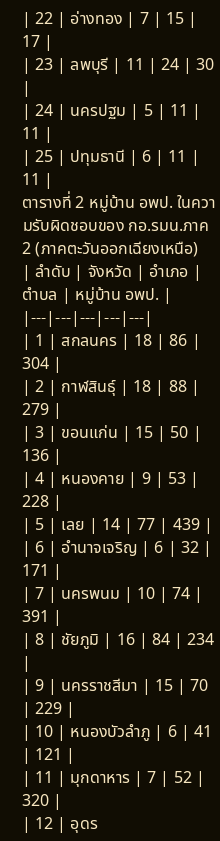| 22 | อ่างทอง | 7 | 15 | 17 |
| 23 | ลพบุรี | 11 | 24 | 30 |
| 24 | นครปฐม | 5 | 11 | 11 |
| 25 | ปทุมธานี | 6 | 11 | 11 |
ตารางที่ 2 หมู่บ้าน อพป. ในความรับผิดชอบของ กอ.รมน.ภาค 2 (ภาคตะวันออกเฉียงเหนือ)
| ลำดับ | จังหวัด | อำเภอ | ตำบล | หมู่บ้าน อพป. |
|---|---|---|---|---|
| 1 | สกลนคร | 18 | 86 | 304 |
| 2 | กาฬสินธุ์ | 18 | 88 | 279 |
| 3 | ขอนแก่น | 15 | 50 | 136 |
| 4 | หนองคาย | 9 | 53 | 228 |
| 5 | เลย | 14 | 77 | 439 |
| 6 | อำนาจเจริญ | 6 | 32 | 171 |
| 7 | นครพนม | 10 | 74 | 391 |
| 8 | ชัยภูมิ | 16 | 84 | 234 |
| 9 | นครราชสีมา | 15 | 70 | 229 |
| 10 | หนองบัวลำภู | 6 | 41 | 121 |
| 11 | มุกดาหาร | 7 | 52 | 320 |
| 12 | อุดร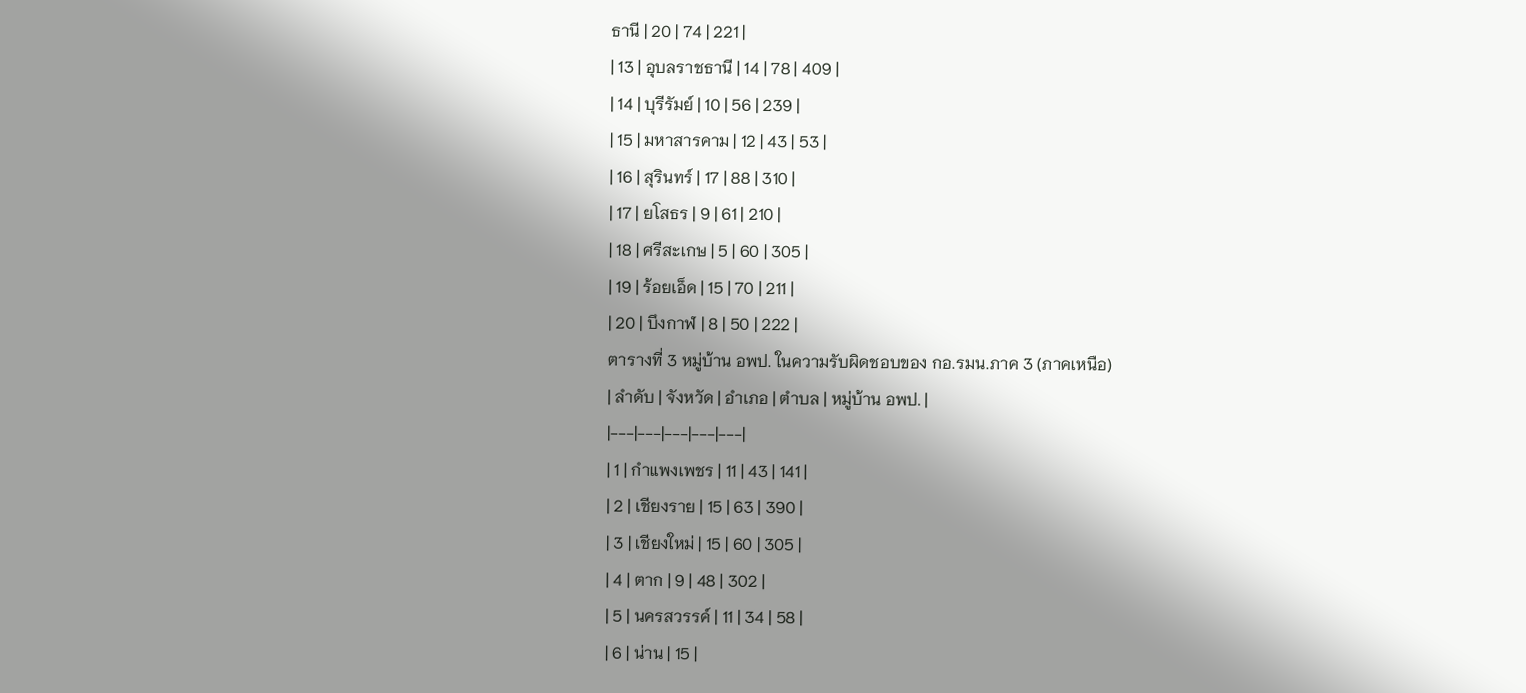ธานี | 20 | 74 | 221 |
| 13 | อุบลราชธานี | 14 | 78 | 409 |
| 14 | บุรีรัมย์ | 10 | 56 | 239 |
| 15 | มหาสารคาม | 12 | 43 | 53 |
| 16 | สุรินทร์ | 17 | 88 | 310 |
| 17 | ยโสธร | 9 | 61 | 210 |
| 18 | ศรีสะเกษ | 5 | 60 | 305 |
| 19 | ร้อยเอ็ด | 15 | 70 | 211 |
| 20 | บึงกาฬ | 8 | 50 | 222 |
ตารางที่ 3 หมู่บ้าน อพป. ในความรับผิดชอบของ กอ.รมน.ภาค 3 (ภาคเหนือ)
| ลำดับ | จังหวัด | อำเภอ | ตำบล | หมู่บ้าน อพป. |
|---|---|---|---|---|
| 1 | กำแพงเพชร | 11 | 43 | 141 |
| 2 | เชียงราย | 15 | 63 | 390 |
| 3 | เชียงใหม่ | 15 | 60 | 305 |
| 4 | ตาก | 9 | 48 | 302 |
| 5 | นครสวรรค์ | 11 | 34 | 58 |
| 6 | น่าน | 15 |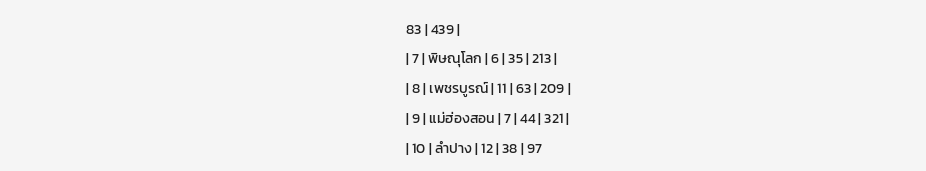83 | 439 |
| 7 | พิษณุโลก | 6 | 35 | 213 |
| 8 | เพชรบูรณ์ | 11 | 63 | 209 |
| 9 | แม่ฮ่องสอน | 7 | 44 | 321 |
| 10 | ลำปาง | 12 | 38 | 97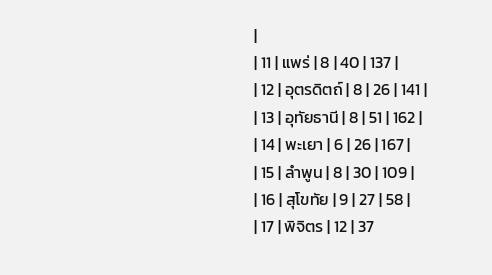|
| 11 | แพร่ | 8 | 40 | 137 |
| 12 | อุตรดิตถ์ | 8 | 26 | 141 |
| 13 | อุทัยธานี | 8 | 51 | 162 |
| 14 | พะเยา | 6 | 26 | 167 |
| 15 | ลำพูน | 8 | 30 | 109 |
| 16 | สุโขทัย | 9 | 27 | 58 |
| 17 | พิจิตร | 12 | 37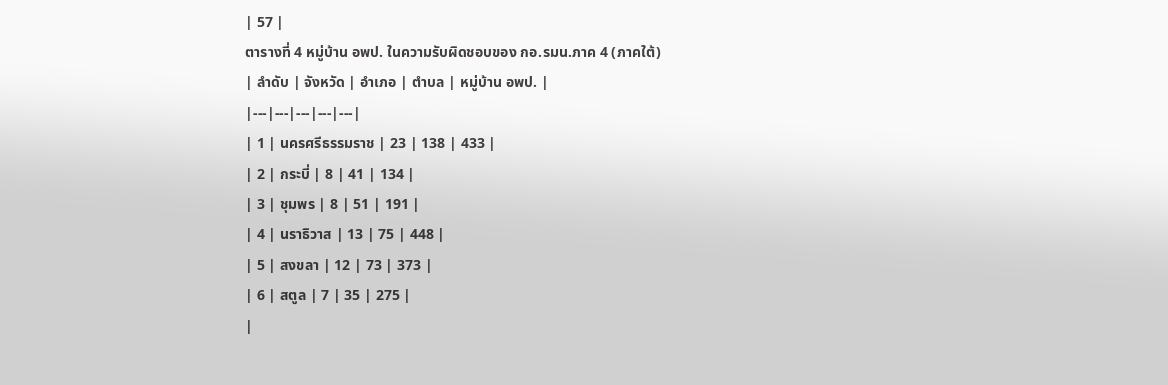| 57 |
ตารางที่ 4 หมู่บ้าน อพป. ในความรับผิดชอบของ กอ.รมน.ภาค 4 (ภาคใต้)
| ลำดับ | จังหวัด | อำเภอ | ตำบล | หมู่บ้าน อพป. |
|---|---|---|---|---|
| 1 | นครศรีธรรมราช | 23 | 138 | 433 |
| 2 | กระบี่ | 8 | 41 | 134 |
| 3 | ชุมพร | 8 | 51 | 191 |
| 4 | นราธิวาส | 13 | 75 | 448 |
| 5 | สงขลา | 12 | 73 | 373 |
| 6 | สตูล | 7 | 35 | 275 |
|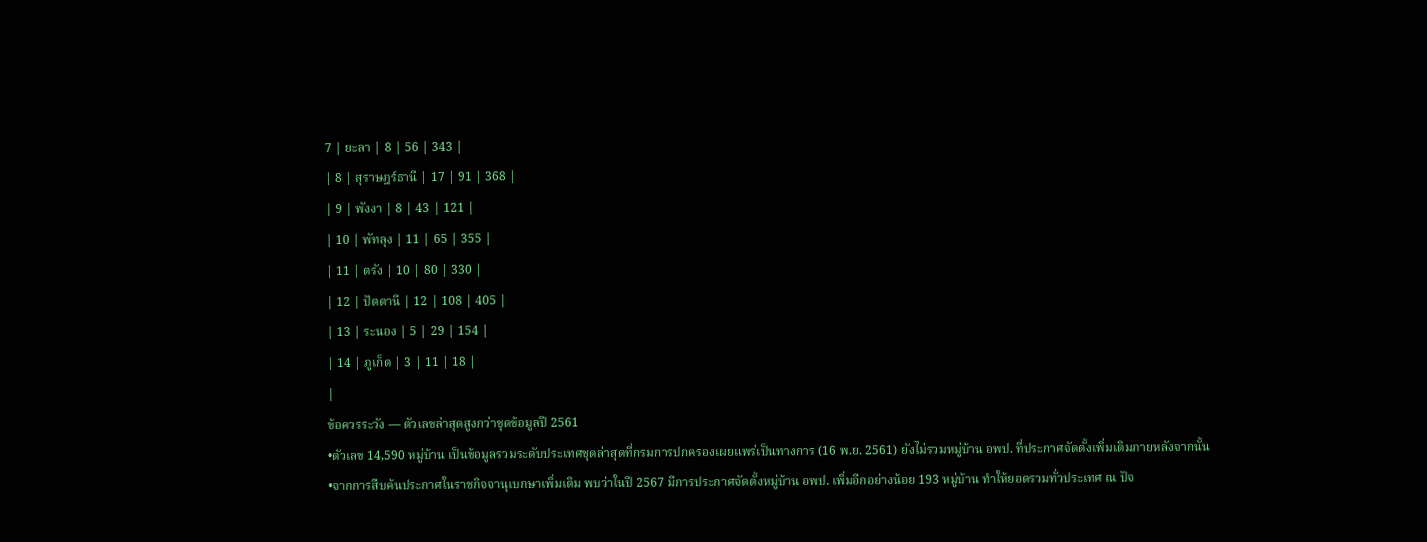7 | ยะลา | 8 | 56 | 343 |
| 8 | สุราษฎร์ธานี | 17 | 91 | 368 |
| 9 | พังงา | 8 | 43 | 121 |
| 10 | พัทลุง | 11 | 65 | 355 |
| 11 | ตรัง | 10 | 80 | 330 |
| 12 | ปัตตานี | 12 | 108 | 405 |
| 13 | ระนอง | 5 | 29 | 154 |
| 14 | ภูเก็ต | 3 | 11 | 18 |
|
ข้อควรระวัง — ตัวเลขล่าสุดสูงกว่าชุดข้อมูลปี 2561
•ตัวเลข 14,590 หมู่บ้าน เป็นข้อมูลรวมระดับประเทศชุดล่าสุดที่กรมการปกครองเผยแพร่เป็นทางการ (16 พ.ย. 2561) ยังไม่รวมหมู่บ้าน อพป. ที่ประกาศจัดตั้งเพิ่มเติมภายหลังจากนั้น
•จากการสืบค้นประกาศในราชกิจจานุเบกษาเพิ่มเติม พบว่าในปี 2567 มีการประกาศจัดตั้งหมู่บ้าน อพป. เพิ่มอีกอย่างน้อย 193 หมู่บ้าน ทำให้ยอดรวมทั่วประเทศ ณ ปัจ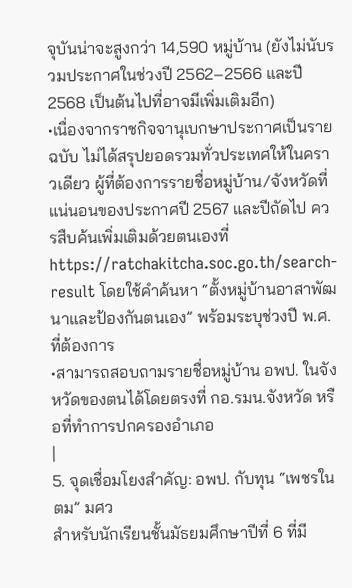จุบันน่าจะสูงกว่า 14,590 หมู่บ้าน (ยังไม่นับรวมประกาศในช่วงปี 2562–2566 และปี 2568 เป็นต้นไปที่อาจมีเพิ่มเติมอีก)
•เนื่องจากราชกิจจานุเบกษาประกาศเป็นรายฉบับ ไม่ได้สรุปยอดรวมทั่วประเทศให้ในคราวเดียว ผู้ที่ต้องการรายชื่อหมู่บ้าน/จังหวัดที่แน่นอนของประกาศปี 2567 และปีถัดไป ควรสืบค้นเพิ่มเติมด้วยตนเองที่ https://ratchakitcha.soc.go.th/search-result โดยใช้คำค้นหา “ตั้งหมู่บ้านอาสาพัฒนาและป้องกันตนเอง” พร้อมระบุช่วงปี พ.ศ. ที่ต้องการ
•สามารถสอบถามรายชื่อหมู่บ้าน อพป. ในจังหวัดของตนได้โดยตรงที่ กอ.รมน.จังหวัด หรือที่ทำการปกครองอำเภอ
|
5. จุดเชื่อมโยงสำคัญ: อพป. กับทุน “เพชรในตม” มศว
สำหรับนักเรียนชั้นมัธยมศึกษาปีที่ 6 ที่มี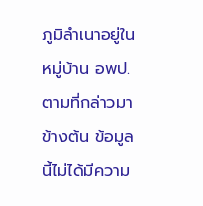ภูมิลำเนาอยู่ในหมู่บ้าน อพป. ตามที่กล่าวมาข้างต้น ข้อมูลนี้ไม่ได้มีความ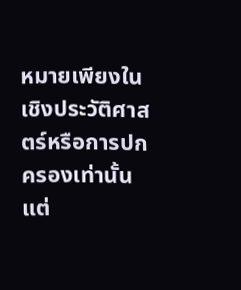หมายเพียงในเชิงประวัติศาสตร์หรือการปกครองเท่านั้น แต่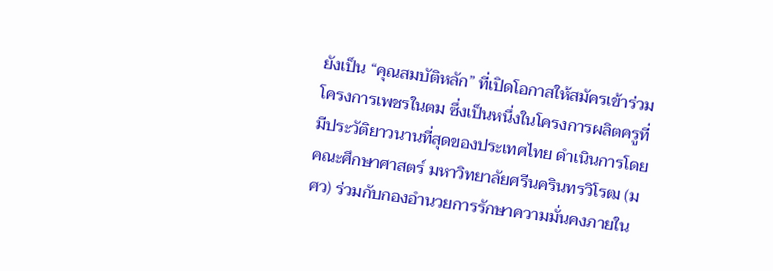ยังเป็น “คุณสมบัติหลัก” ที่เปิดโอกาสให้สมัครเข้าร่วม โครงการเพชรในตม ซึ่งเป็นหนึ่งในโครงการผลิตครูที่มีประวัติยาวนานที่สุดของประเทศไทย ดำเนินการโดยคณะศึกษาศาสตร์ มหาวิทยาลัยศรีนครินทรวิโรฒ (มศว) ร่วมกับกองอำนวยการรักษาความมั่นคงภายใน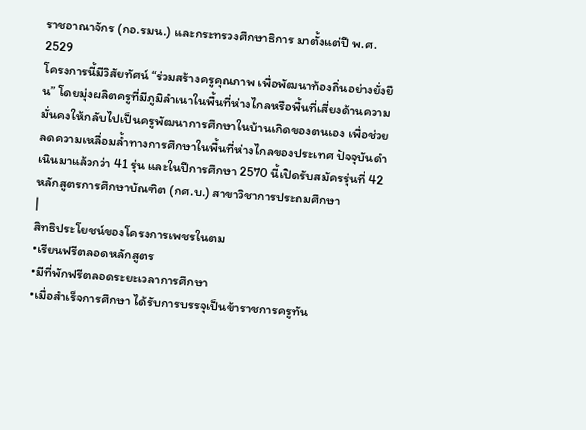ราชอาณาจักร (กอ.รมน.) และกระทรวงศึกษาธิการ มาตั้งแต่ปี พ.ศ. 2529
โครงการนี้มีวิสัยทัศน์ “ร่วมสร้างครูคุณภาพ เพื่อพัฒนาท้องถิ่นอย่างยั่งยืน” โดยมุ่งผลิตครูที่มีภูมิลำเนาในพื้นที่ห่างไกลหรือพื้นที่เสี่ยงด้านความมั่นคงให้กลับไปเป็นครูพัฒนาการศึกษาในบ้านเกิดของตนเอง เพื่อช่วยลดความเหลื่อมล้ำทางการศึกษาในพื้นที่ห่างไกลของประเทศ ปัจจุบันดำเนินมาแล้วกว่า 41 รุ่น และในปีการศึกษา 2570 นี้เปิดรับสมัครรุ่นที่ 42 หลักสูตรการศึกษาบัณฑิต (กศ.บ.) สาขาวิชาการประถมศึกษา
|
สิทธิประโยชน์ของโครงการเพชรในตม
•เรียนฟรีตลอดหลักสูตร
•มีที่พักฟรีตลอดระยะเวลาการศึกษา
•เมื่อสำเร็จการศึกษา ได้รับการบรรจุเป็นข้าราชการครูทัน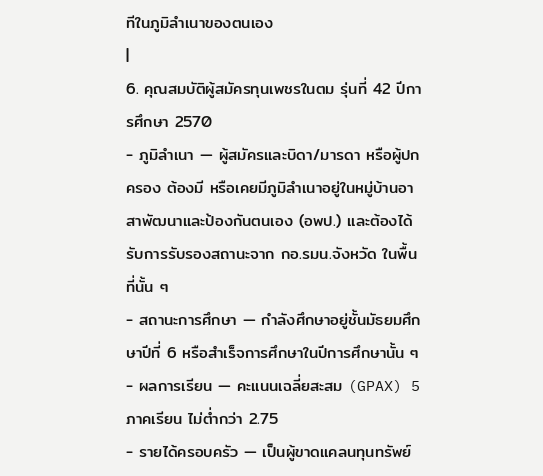ทีในภูมิลำเนาของตนเอง
|
6. คุณสมบัติผู้สมัครทุนเพชรในตม รุ่นที่ 42 ปีการศึกษา 2570
- ภูมิลำเนา — ผู้สมัครและบิดา/มารดา หรือผู้ปกครอง ต้องมี หรือเคยมีภูมิลำเนาอยู่ในหมู่บ้านอาสาพัฒนาและป้องกันตนเอง (อพป.) และต้องได้รับการรับรองสถานะจาก กอ.รมน.จังหวัด ในพื้นที่นั้น ๆ
- สถานะการศึกษา — กำลังศึกษาอยู่ชั้นมัธยมศึกษาปีที่ 6 หรือสำเร็จการศึกษาในปีการศึกษานั้น ๆ
- ผลการเรียน — คะแนนเฉลี่ยสะสม (GPAX) 5 ภาคเรียน ไม่ต่ำกว่า 2.75
- รายได้ครอบครัว — เป็นผู้ขาดแคลนทุนทรัพย์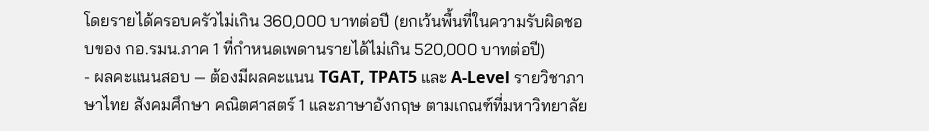โดยรายได้ครอบครัวไม่เกิน 360,000 บาทต่อปี (ยกเว้นพื้นที่ในความรับผิดชอบของ กอ.รมน.ภาค 1 ที่กำหนดเพดานรายได้ไม่เกิน 520,000 บาทต่อปี)
- ผลคะแนนสอบ — ต้องมีผลคะแนน TGAT, TPAT5 และ A-Level รายวิชาภาษาไทย สังคมศึกษา คณิตศาสตร์ 1 และภาษาอังกฤษ ตามเกณฑ์ที่มหาวิทยาลัย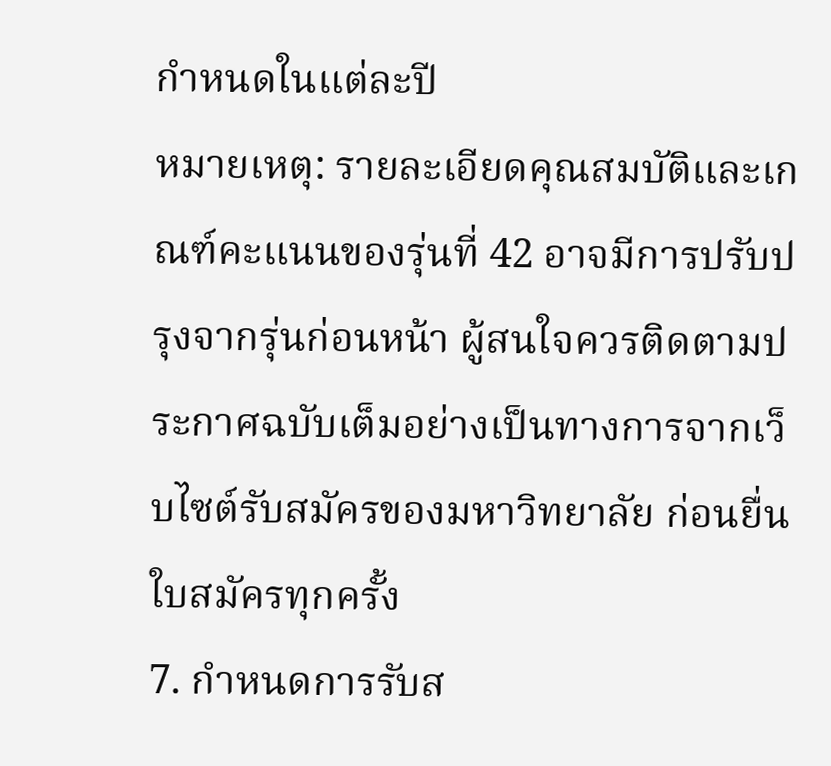กำหนดในแต่ละปี
หมายเหตุ: รายละเอียดคุณสมบัติและเกณฑ์คะแนนของรุ่นที่ 42 อาจมีการปรับปรุงจากรุ่นก่อนหน้า ผู้สนใจควรติดตามประกาศฉบับเต็มอย่างเป็นทางการจากเว็บไซต์รับสมัครของมหาวิทยาลัย ก่อนยื่นใบสมัครทุกครั้ง
7. กำหนดการรับส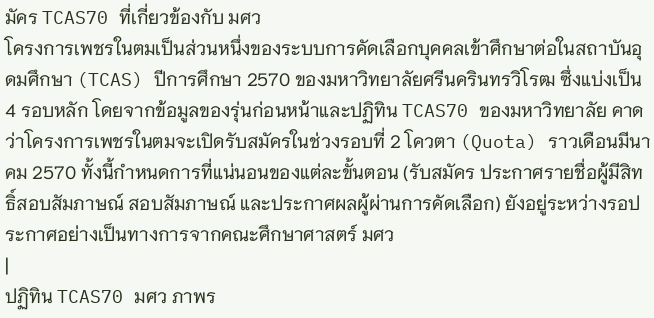มัคร TCAS70 ที่เกี่ยวข้องกับ มศว
โครงการเพชรในตมเป็นส่วนหนึ่งของระบบการคัดเลือกบุคคลเข้าศึกษาต่อในสถาบันอุดมศึกษา (TCAS) ปีการศึกษา 2570 ของมหาวิทยาลัยศรีนครินทรวิโรฒ ซึ่งแบ่งเป็น 4 รอบหลัก โดยจากข้อมูลของรุ่นก่อนหน้าและปฏิทิน TCAS70 ของมหาวิทยาลัย คาดว่าโครงการเพชรในตมจะเปิดรับสมัครในช่วงรอบที่ 2 โควตา (Quota) ราวเดือนมีนาคม 2570 ทั้งนี้กำหนดการที่แน่นอนของแต่ละขั้นตอน (รับสมัคร ประกาศรายชื่อผู้มีสิทธิ์สอบสัมภาษณ์ สอบสัมภาษณ์ และประกาศผลผู้ผ่านการคัดเลือก) ยังอยู่ระหว่างรอประกาศอย่างเป็นทางการจากคณะศึกษาศาสตร์ มศว
|
ปฏิทิน TCAS70 มศว ภาพร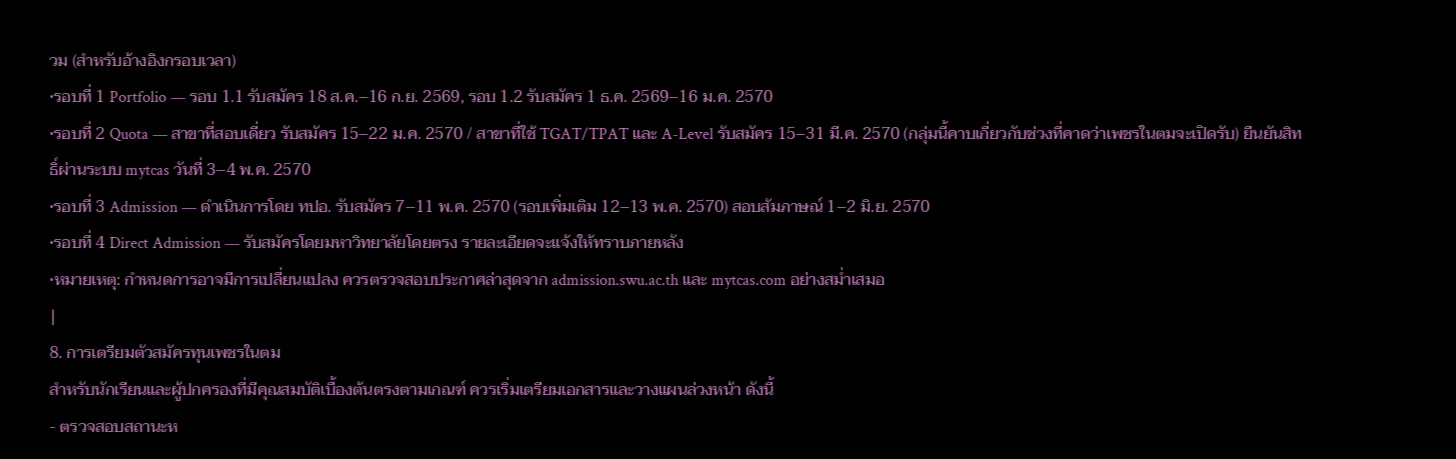วม (สำหรับอ้างอิงกรอบเวลา)
•รอบที่ 1 Portfolio — รอบ 1.1 รับสมัคร 18 ส.ค.–16 ก.ย. 2569, รอบ 1.2 รับสมัคร 1 ธ.ค. 2569–16 ม.ค. 2570
•รอบที่ 2 Quota — สาขาที่สอบเดี่ยว รับสมัคร 15–22 ม.ค. 2570 / สาขาที่ใช้ TGAT/TPAT และ A-Level รับสมัคร 15–31 มี.ค. 2570 (กลุ่มนี้คาบเกี่ยวกับช่วงที่คาดว่าเพชรในตมจะเปิดรับ) ยืนยันสิทธิ์ผ่านระบบ mytcas วันที่ 3–4 พ.ค. 2570
•รอบที่ 3 Admission — ดำเนินการโดย ทปอ. รับสมัคร 7–11 พ.ค. 2570 (รอบเพิ่มเติม 12–13 พ.ค. 2570) สอบสัมภาษณ์ 1–2 มิ.ย. 2570
•รอบที่ 4 Direct Admission — รับสมัครโดยมหาวิทยาลัยโดยตรง รายละเอียดจะแจ้งให้ทราบภายหลัง
•หมายเหตุ: กำหนดการอาจมีการเปลี่ยนแปลง ควรตรวจสอบประกาศล่าสุดจาก admission.swu.ac.th และ mytcas.com อย่างสม่ำเสมอ
|
8. การเตรียมตัวสมัครทุนเพชรในตม
สำหรับนักเรียนและผู้ปกครองที่มีคุณสมบัติเบื้องต้นตรงตามเกณฑ์ ควรเริ่มเตรียมเอกสารและวางแผนล่วงหน้า ดังนี้
- ตรวจสอบสถานะห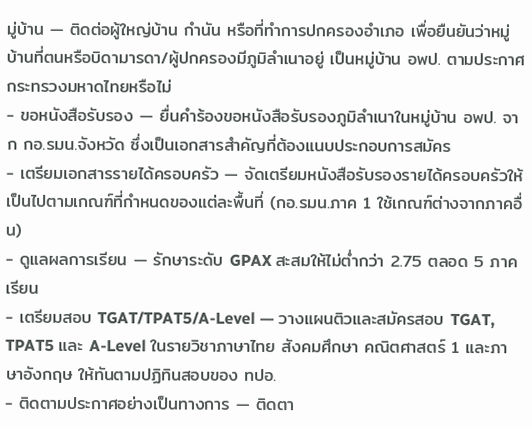มู่บ้าน — ติดต่อผู้ใหญ่บ้าน กำนัน หรือที่ทำการปกครองอำเภอ เพื่อยืนยันว่าหมู่บ้านที่ตนหรือบิดามารดา/ผู้ปกครองมีภูมิลำเนาอยู่ เป็นหมู่บ้าน อพป. ตามประกาศกระทรวงมหาดไทยหรือไม่
- ขอหนังสือรับรอง — ยื่นคำร้องขอหนังสือรับรองภูมิลำเนาในหมู่บ้าน อพป. จาก กอ.รมน.จังหวัด ซึ่งเป็นเอกสารสำคัญที่ต้องแนบประกอบการสมัคร
- เตรียมเอกสารรายได้ครอบครัว — จัดเตรียมหนังสือรับรองรายได้ครอบครัวให้เป็นไปตามเกณฑ์ที่กำหนดของแต่ละพื้นที่ (กอ.รมน.ภาค 1 ใช้เกณฑ์ต่างจากภาคอื่น)
- ดูแลผลการเรียน — รักษาระดับ GPAX สะสมให้ไม่ต่ำกว่า 2.75 ตลอด 5 ภาคเรียน
- เตรียมสอบ TGAT/TPAT5/A-Level — วางแผนติวและสมัครสอบ TGAT, TPAT5 และ A-Level ในรายวิชาภาษาไทย สังคมศึกษา คณิตศาสตร์ 1 และภาษาอังกฤษ ให้ทันตามปฏิทินสอบของ ทปอ.
- ติดตามประกาศอย่างเป็นทางการ — ติดตา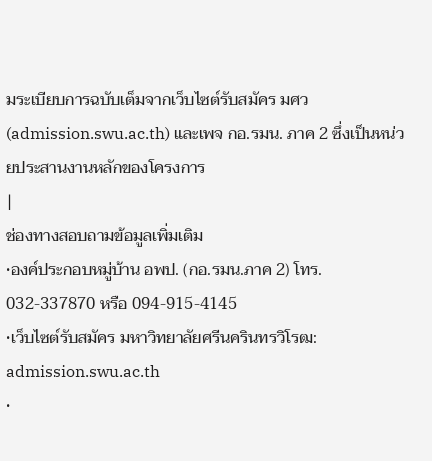มระเบียบการฉบับเต็มจากเว็บไซต์รับสมัคร มศว (admission.swu.ac.th) และเพจ กอ.รมน. ภาค 2 ซึ่งเป็นหน่วยประสานงานหลักของโครงการ
|
ช่องทางสอบถามข้อมูลเพิ่มเติม
•องค์ประกอบหมู่บ้าน อพป. (กอ.รมน.ภาค 2) โทร. 032-337870 หรือ 094-915-4145
•เว็บไซต์รับสมัคร มหาวิทยาลัยศรีนครินทรวิโรฒ: admission.swu.ac.th
•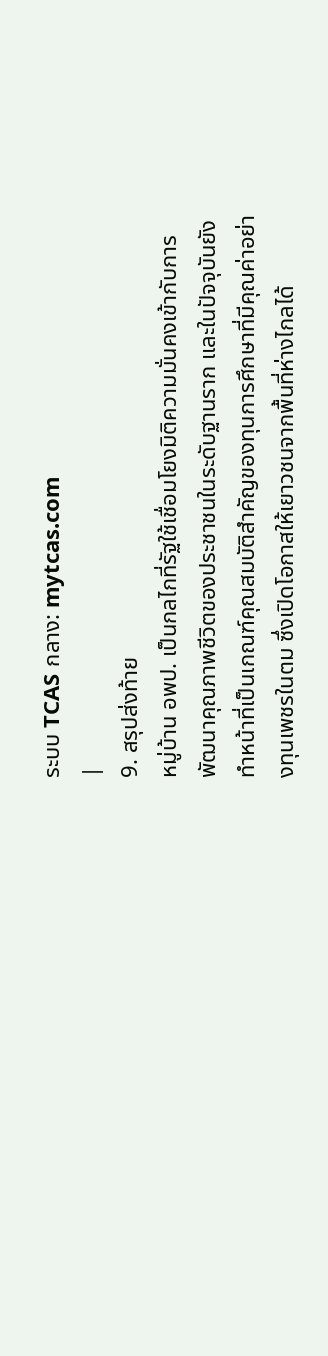ระบบ TCAS กลาง: mytcas.com
|
9. สรุปส่งท้าย
หมู่บ้าน อพป. เป็นกลไกที่รัฐใช้เชื่อมโยงมิติความมั่นคงเข้ากับการพัฒนาคุณภาพชีวิตของประชาชนในระดับฐานราก และในปัจจุบันยังทำหน้าที่เป็นเกณฑ์คุณสมบัติสำคัญของทุนการศึกษาที่มีคุณค่าอย่างทุนเพชรในตม ซึ่งเปิดโอกาสให้เยาวชนจากพื้นที่ห่างไกลได้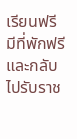เรียนฟรี มีที่พักฟรี และกลับไปรับราช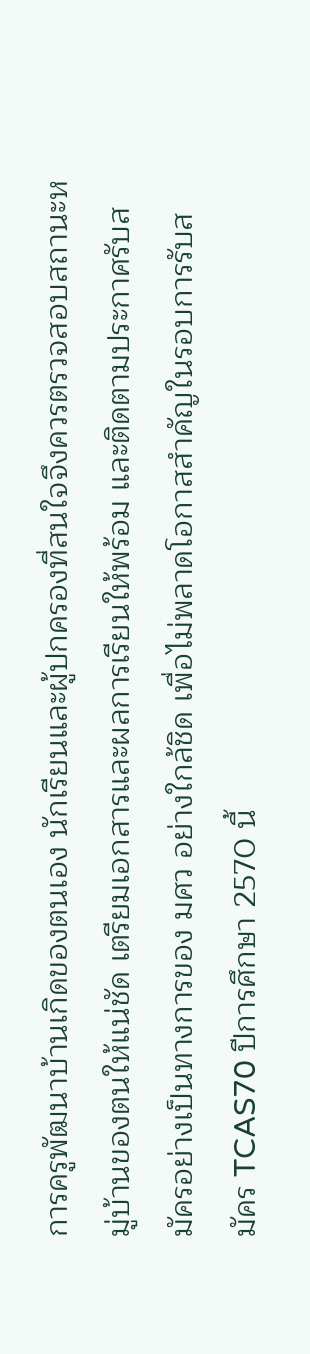การครูพัฒนาบ้านเกิดของตนเอง นักเรียนและผู้ปกครองที่สนใจจึงควรตรวจสอบสถานะหมู่บ้านของตนให้แน่ชัด เตรียมเอกสารและผลการเรียนให้พร้อม และติดตามประกาศรับสมัครอย่างเป็นทางการของ มศว อย่างใกล้ชิด เพื่อไม่พลาดโอกาสสำคัญในรอบการรับสมัคร TCAS70 ปีการศึกษา 2570 นี้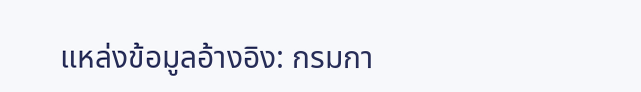แหล่งข้อมูลอ้างอิง: กรมกา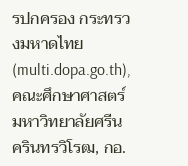รปกครอง กระทรวงมหาดไทย (multi.dopa.go.th), คณะศึกษาศาสตร์ มหาวิทยาลัยศรีนครินทรวิโรฒ, กอ.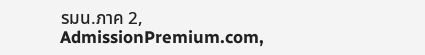รมน.ภาค 2, AdmissionPremium.com,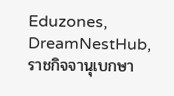Eduzones, DreamNestHub, ราชกิจจานุเบกษา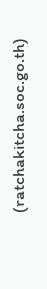(ratchakitcha.soc.go.th)